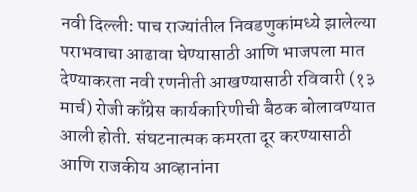नवी दिल्ली: पाच राज्यांतील निवडणुकांमध्ये झालेल्या पराभवाचा आढावा घेण्यासाठी आणि भाजपला मात देण्याकरता नवी रणनीती आखण्यासाठी रविवारी (१३ मार्च) रोजी काँग्रेस कार्यकारिणीची बैठक बोलावण्यात आली होती. संघटनात्मक कमरता दूर करण्यासाठी आणि राजकीय आव्हानांना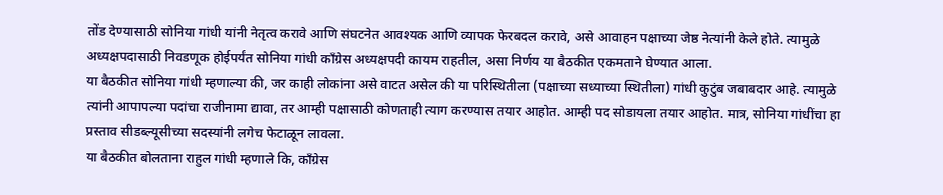तोंड देण्यासाठी सोनिया गांधी यांनी नेतृत्व करावे आणि संघटनेत आवश्यक आणि व्यापक फेरबदल करावे, असे आवाहन पक्षाच्या जेष्ठ नेत्यांनी केले होते. त्यामुळे अध्यक्षपदासाठी निवडणूक होईपर्यंत सोनिया गांधी काँग्रेस अध्यक्षपदी कायम राहतील, असा निर्णय या बैठकीत एकमताने घेण्यात आला.
या बैठकीत सोनिया गांधी म्हणाल्या की, जर काही लोकांना असे वाटत असेल की या परिस्थितीला (पक्षाच्या सध्याच्या स्थितीला) गांधी कुटुंब जबाबदार आहे. त्यामुळे त्यांनी आपापल्या पदांचा राजीनामा द्यावा, तर आम्ही पक्षासाठी कोणताही त्याग करण्यास तयार आहोत. आम्ही पद सोडायला तयार आहोत. मात्र, सोनिया गांधींचा हा प्रस्ताव सीडब्ल्यूसीच्या सदस्यांनी लगेच फेटाळून लावला.
या बैठकीत बोलताना राहुल गांधी म्हणाले कि, काँग्रेस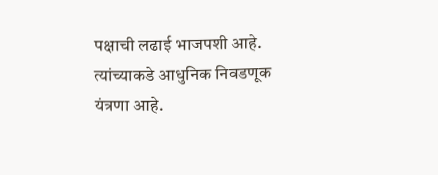पक्षाची लढाई भाजपशी आहे. त्यांच्याकडे आधुनिक निवडणूक यंत्रणा आहे.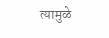त्यामुळे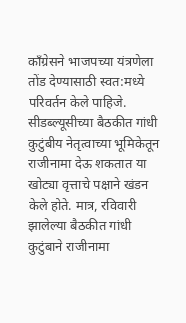काँग्रेसने भाजपच्या यंत्रणेला तोंड देण्यासाठी स्वत:मध्ये परिवर्तन केले पाहिजे. सीडब्ल्यूसीच्या बैठकीत गांधी कुटुंबीय नेतृत्वाच्या भूमिकेतून राजीनामा देऊ शकतात या खोट्या वृत्ताचे पक्षाने खंडन केले होते. मात्र, रविवारी झालेल्या बैठकीत गांधी कुटुंबाने राजीनामा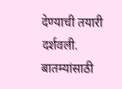देण्याची तयारी दर्शवली.
बातम्यांसाठी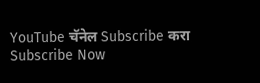YouTube चॅनेल Subscribe करा
Subscribe Now